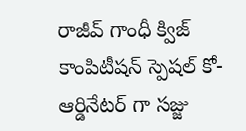రాజీవ్ గాంధీ క్విజ్ కాంపిటీషన్ స్పెషల్ కో-ఆర్డినేటర్ గా సజ్జు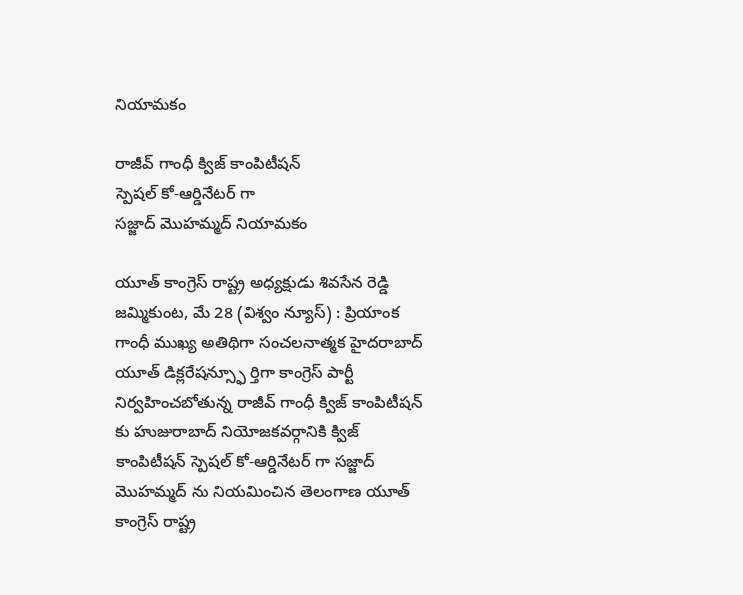నియామకం

రాజీవ్ గాంధీ క్విజ్ కాంపిటీషన్
స్పెషల్ కో-ఆర్డినేటర్ గా
సజ్జాద్ మొహమ్మద్ నియామకం

యూత్ కాంగ్రెస్ రాష్ట్ర అధ్యక్షుడు శివసేన రెడ్డి
జమ్మికుంట, మే 28 (విశ్వం న్యూస్) : ప్రియాంక గాంధీ ముఖ్య అతిథిగా సంచలనాత్మక హైదరాబాద్ యూత్ డిక్లరేషన్స్ఫూ ర్తిగా కాంగ్రెస్ పార్టీ నిర్వహించబోతున్న రాజీవ్ గాంధీ క్విజ్ కాంపిటీషన్ కు హుజురాబాద్ నియోజకవర్గానికి క్విజ్ కాంపిటీషన్ స్పెషల్ కో-ఆర్డినేటర్ గా సజ్జాద్ మొహమ్మద్ ను నియమించిన తెలంగాణ యూత్ కాంగ్రెస్ రాష్ట్ర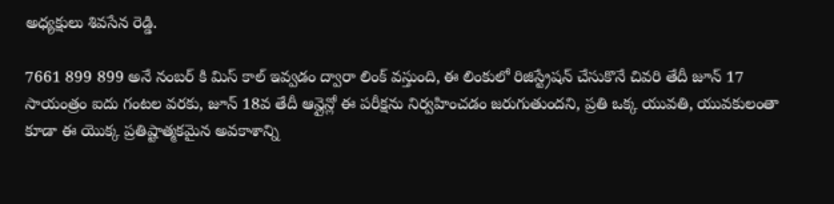అధ్యక్షులు శివసేన రెడ్డి.

7661 899 899 అనే నంబర్ కి మిస్ కాల్ ఇవ్వడం ద్వారా లింక్ వస్తుంది, ఈ లింకులో రిజిస్ట్రేషన్ చేసుకొనే చివరి తేదీ జూన్ 17 సాయంత్రం ఐదు గంటల వరకు, జూన్ 18వ తేదీ ఆన్లైన్లో ఈ పరీక్షను నిర్వహించడం జరుగుతుందని, ప్రతి ఒక్క యువతి, యువకులంతా కూడా ఈ యొక్క ప్రతిష్టాత్మకమైన అవకాశాన్ని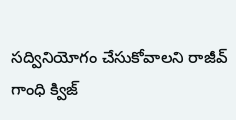సద్వినియోగం చేసుకోవాలని రాజీవ్ గాంధి క్విజ్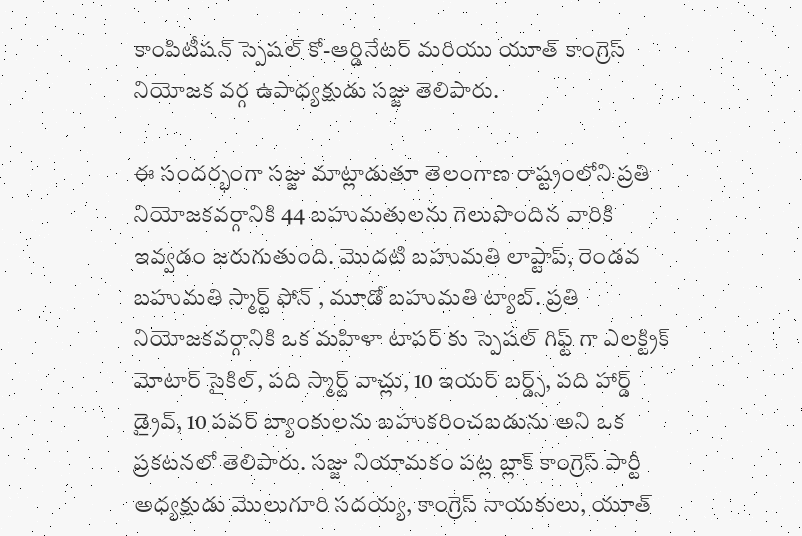కాంపిటీషన్ స్పెషల్ కో-ఆర్డినేటర్ మరియు యూత్ కాంగ్రెస్ నియోజక వర్గ ఉపాధ్యక్షుడు సజ్జు తెలిపారు.

ఈ సందర్భంగా సజ్జు మాట్లాడుతూ తెలంగాణ రాష్ట్రంలోని ప్రతి నియోజకవర్గానికి 44 బహుమతులను గెలుపొందిన వారికి ఇవ్వడం జరుగుతుంది. మొదటి బహుమతి లాప్టాప్, రెండవ బహుమతి స్మార్ట్ ఫోన్ , మూడో బహుమతి ట్యాబ్. ప్రతి నియోజకవర్గానికి ఒక మహిళా టాపర్ కు స్పెషల్ గిఫ్ట్ గా ఎలక్ట్రిక్ మోటార్ సైకిల్, పది స్మార్ట్ వాచ్లు, 10 ఇయర్ బర్డ్స్, పది హార్డ్ డ్రైవ్, 10 పవర్ బ్యాంకులను బహుకరించబడును అని ఒక ప్రకటనలో తెలిపారు. సజ్జు నియామకం పట్ల బ్లాక్ కాంగ్రెస్ పార్టీ అధ్యక్షుడు మొలుగూరి సదయ్య, కాంగ్రెస్ నాయకులు, యూత్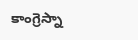కాంగ్రెస్నా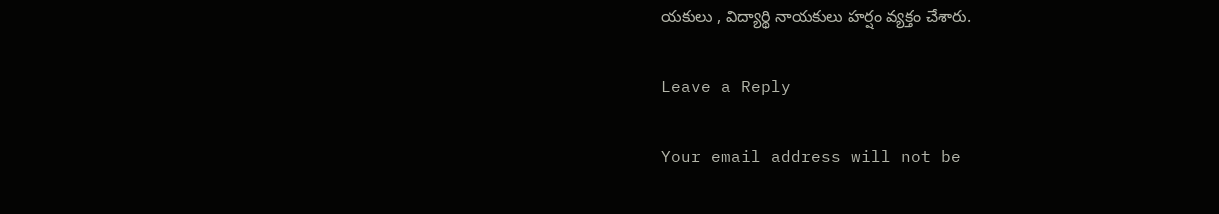యకులు , విద్యార్థి నాయకులు హర్షం వ్యక్తం చేశారు.

Leave a Reply

Your email address will not be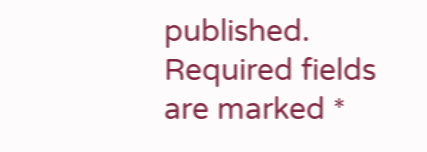published. Required fields are marked *